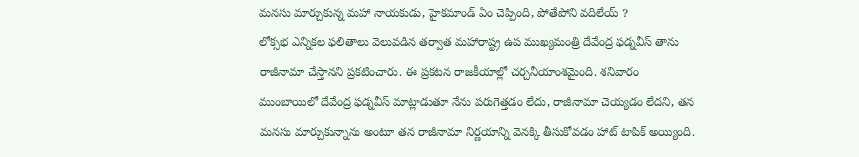మనసు మార్చుకున్న మహా నాయకుడు, హైకమాండ్ ఏం చెప్పింది, పోతేపోని వదిలేయ్ ?
లోక్సభ ఎన్నికల ఫలితాలు వెలువడిన తర్వాత మహారాష్ట్ర ఉప ముఖ్యమంత్రి దేవేంద్ర ఫడ్నవీస్ తాను రాజీనామా చేస్తానని ప్రకటించారు. ఈ ప్రకటన రాజకీయాల్లో చర్చనీయాంశమైంది. శనివారం ముంబాయిలో దేవేంద్ర ఫడ్నవీస్ మాట్లాడుతూ నేను పరుగెత్తడం లేదు, రాజీనామా చెయ్యడం లేదని, తన మనసు మార్చుకున్నాను అంటూ తన రాజీనామా నిర్ణయాన్ని వెనక్కి తీసుకోవడం హాట్ టాపిక్ అయ్యింది.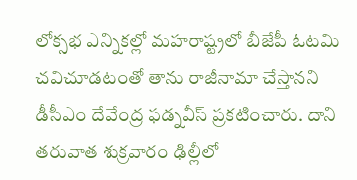లోక్సభ ఎన్నికల్లో మహరాష్ట్రలో బీజేపీ ఓటమి చవిచూడటంతో తాను రాజీనామా చేస్తానని డీసీఎం దేవేంద్ర ఫడ్నవీస్ ప్రకటించారు. దాని తరువాత శుక్రవారం ఢిల్లీలో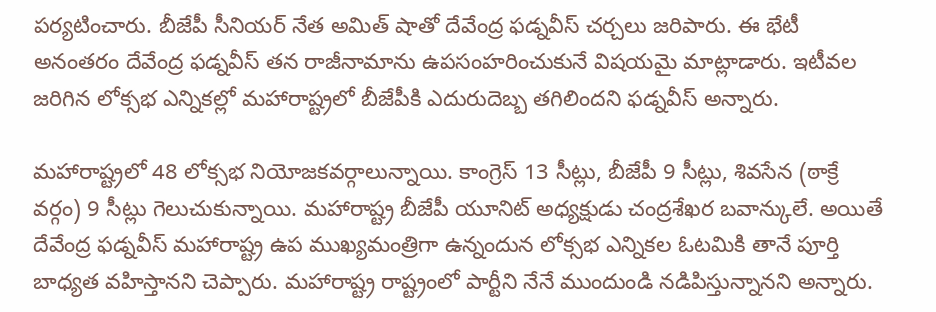పర్యటించారు. బీజేపీ సీనియర్ నేత అమిత్ షాతో దేవేంద్ర ఫడ్నవీస్ చర్చలు జరిపారు. ఈ భేటీ అనంతరం దేవేంద్ర ఫడ్నవీస్ తన రాజీనామాను ఉపసంహరించుకునే విషయమై మాట్లాడారు. ఇటీవల జరిగిన లోక్సభ ఎన్నికల్లో మహారాష్ట్రలో బీజేపీకి ఎదురుదెబ్బ తగిలిందని ఫడ్నవీస్ అన్నారు.

మహారాష్ట్రలో 48 లోక్సభ నియోజకవర్గాలున్నాయి. కాంగ్రెస్ 13 సీట్లు, బీజేపీ 9 సీట్లు, శివసేన (ఠాక్రే వర్గం) 9 సీట్లు గెలుచుకున్నాయి. మహారాష్ట్ర బీజేపీ యూనిట్ అధ్యక్షుడు చంద్రశేఖర బవాన్కులే. అయితే దేవేంద్ర ఫడ్నవీస్ మహారాష్ట్ర ఉప ముఖ్యమంత్రిగా ఉన్నందున లోక్సభ ఎన్నికల ఓటమికి తానే పూర్తి బాధ్యత వహిస్తానని చెప్పారు. మహారాష్ట్ర రాష్ట్రంలో పార్టీని నేనే ముందుండి నడిపిస్తున్నానని అన్నారు.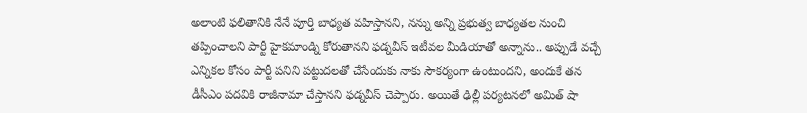అలాంటి ఫలితానికి నేనే పూర్తి బాధ్యత వహిస్తానని, నన్ను అన్ని ప్రభుత్వ బాధ్యతల నుంచి తప్పించాలని పార్టీ హైకమాండ్ని కోరుతానని ఫడ్నవీస్ ఇటీవల మీడియాతో అన్నాను.. అప్పుడే వచ్చే ఎన్నికల కోసం పార్టీ పనిని పట్టుదలతో చేసేందుకు నాకు సౌకర్యంగా ఉంటుందని, అందుకే తన డీసీఎం పదవికి రాజీనామా చేస్తానని ఫడ్నవీస్ చెప్పారు. అయితే ఢిల్లీ పర్యటనలో అమిత్ షా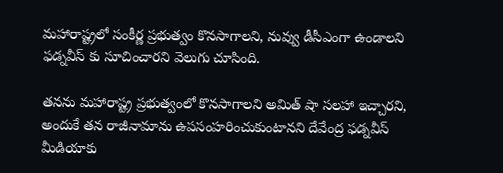మహారాష్ట్రలో సంకీర్ణ ప్రభుత్వం కొనసాగాలని, నువ్వు డీసీఎంగా ఉండాలని ఫడ్నవీస్ కు సూచించారని వెలుగు చూసింది.

తనను మహారాష్ట్ర ప్రభుత్వంలో కొనసాగాలని అమిత్ షా సలహా ఇచ్చారని, అందుకే తన రాజీనామాను ఉపసంహరించుకుంటానని దేవేంద్ర ఫడ్నవీస్ మీడియాకు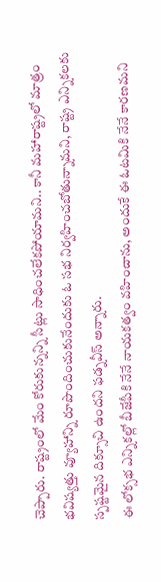చెప్పారు. రాష్ట్రంలో మేం కోరుకున్నన్ని సీట్లు సాధించలేకపోయామని.. కానీ మహారాష్ట్రలో మాత్రం భవిష్యత్తు వ్యూహాన్ని రూపొందించుకునేందుకు ఓ సభ నిర్వహించబోతున్నామని, రాష్ట్ర ఎన్నికలకు స్పష్టమైన దిక్సూచి ఉందని ఫడ్నవీస్ అన్నారు.
ఈ లోక్సభ ఎన్నికల్లో బీజేపీకి నేనే నాయకత్వం వహించాను, అందుకే ఈ ఓటమికి నేనే కారణమని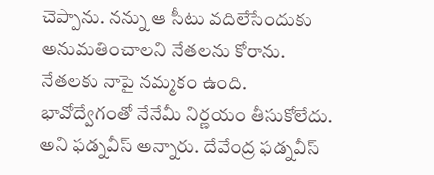చెప్పాను. నన్ను ఆ సీటు వదిలేసేందుకు అనుమతించాలని నేతలను కోరాను. నేతలకు నాపై నమ్మకం ఉంది. భావోద్వేగంతో నేనేమీ నిర్ణయం తీసుకోలేదు. అని ఫడ్నవీస్ అన్నారు. దేవేంద్ర ఫడ్నవీస్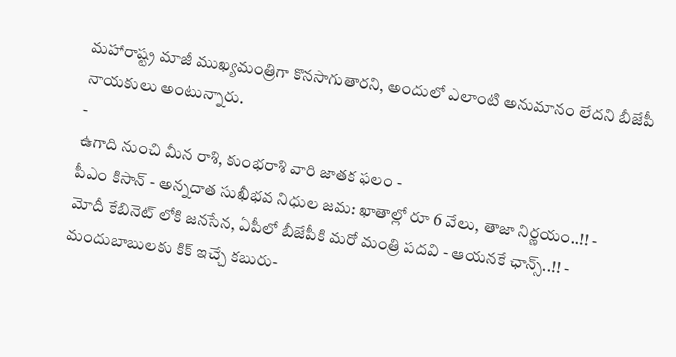మహారాష్ట్ర మాజీ ముఖ్యమంత్రిగా కొనసాగుతారని, అందులో ఎలాంటి అనుమానం లేదని బీజేపీ నాయకులు అంటున్నారు.
-
ఉగాది నుంచి మీన రాశి, కుంభరాశి వారి జాతక ఫలం -
పీఎం కిసాన్ - అన్నదాత సుఖీభవ నిధుల జమ: ఖాతాల్లో రూ 6 వేలు, తాజా నిర్ణయం..!! -
మోదీ కేబినెట్ లోకి జనసేన, ఏపీలో బీజేపీకి మరో మంత్రి పదవి - ఆయనకే ఛాన్స్..!! -
మందుబాబులకు కిక్ ఇచ్చే కబురు-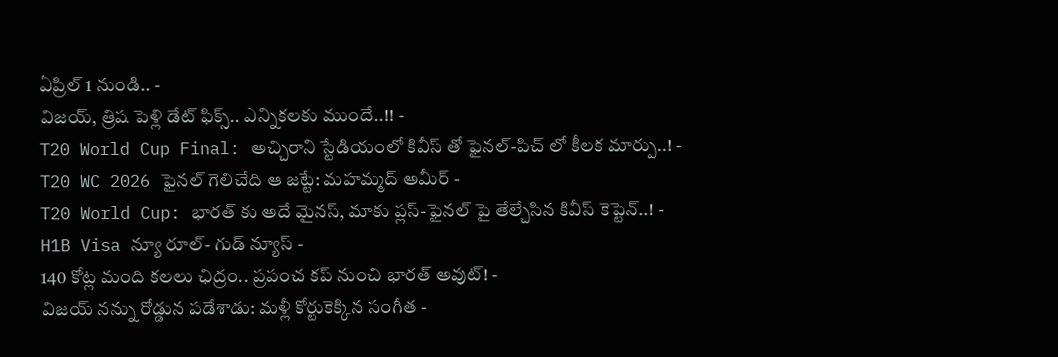ఏప్రిల్ 1 నుండి.. -
విజయ్, త్రిష పెళ్లి డేట్ ఫిక్స్.. ఎన్నికలకు ముందే..!! -
T20 World Cup Final: అచ్చిరాని స్టేడియంలో కివీస్ తో ఫైనల్-పిచ్ లో కీలక మార్పు..! -
T20 WC 2026 ఫైనల్ గెలిచేది ఆ జట్టే: మహమ్మద్ అమీర్ -
T20 World Cup: భారత్ కు అదే మైనస్, మాకు ప్లస్-ఫైనల్ పై తేల్చేసిన కివీస్ కెప్టెన్..! -
H1B Visa న్యూ రూల్- గుడ్ న్యూస్ -
140 కోట్ల మంది కలలు ఛిద్రం.. ప్రపంచ కప్ నుంచి భారత్ అవుట్! -
విజయ్ నన్ను రోడ్డున పడేశాడు: మళ్లీ కోర్టుకెక్కిన సంగీత -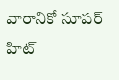వారానికో సూపర్ హిట్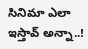సినిమా ఎలా ఇస్తావ్ అన్నా..!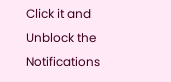Click it and Unblock the Notifications